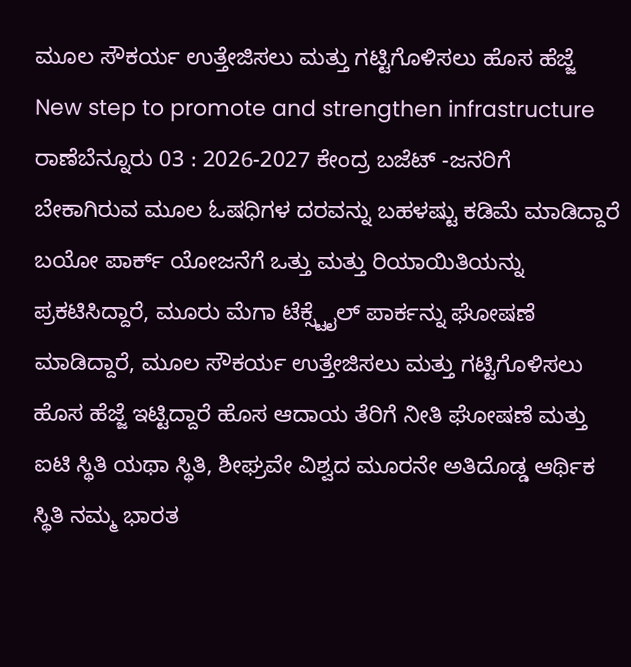ಮೂಲ ಸೌಕರ್ಯ ಉತ್ತೇಜಿಸಲು ಮತ್ತು ಗಟ್ಟಿಗೊಳಿಸಲು ಹೊಸ ಹೆಜ್ಜೆ
New step to promote and strengthen infrastructure
ರಾಣೆಬೆನ್ನೂರು 03 : 2026-2027 ಕೇಂದ್ರ ಬಜೆಟ್ -ಜನರಿಗೆ ಬೇಕಾಗಿರುವ ಮೂಲ ಓಷಧಿಗಳ ದರವನ್ನು ಬಹಳಷ್ಟು ಕಡಿಮೆ ಮಾಡಿದ್ದಾರೆ ಬಯೋ ಪಾರ್ಕ್ ಯೋಜನೆಗೆ ಒತ್ತು ಮತ್ತು ರಿಯಾಯಿತಿಯನ್ನು ಪ್ರಕಟಿಸಿದ್ದಾರೆ, ಮೂರು ಮೆಗಾ ಟೆಕ್ಸ್ಟೈಲ್ ಪಾರ್ಕನ್ನು ಘೋಷಣೆ ಮಾಡಿದ್ದಾರೆ, ಮೂಲ ಸೌಕರ್ಯ ಉತ್ತೇಜಿಸಲು ಮತ್ತು ಗಟ್ಟಿಗೊಳಿಸಲು ಹೊಸ ಹೆಜ್ಜೆ ಇಟ್ಟಿದ್ದಾರೆ ಹೊಸ ಆದಾಯ ತೆರಿಗೆ ನೀತಿ ಘೋಷಣೆ ಮತ್ತು ಐಟಿ ಸ್ಥಿತಿ ಯಥಾ ಸ್ಥಿತಿ, ಶೀಘ್ರವೇ ವಿಶ್ವದ ಮೂರನೇ ಅತಿದೊಡ್ಡ ಆರ್ಥಿಕ ಸ್ಥಿತಿ ನಮ್ಮ ಭಾರತ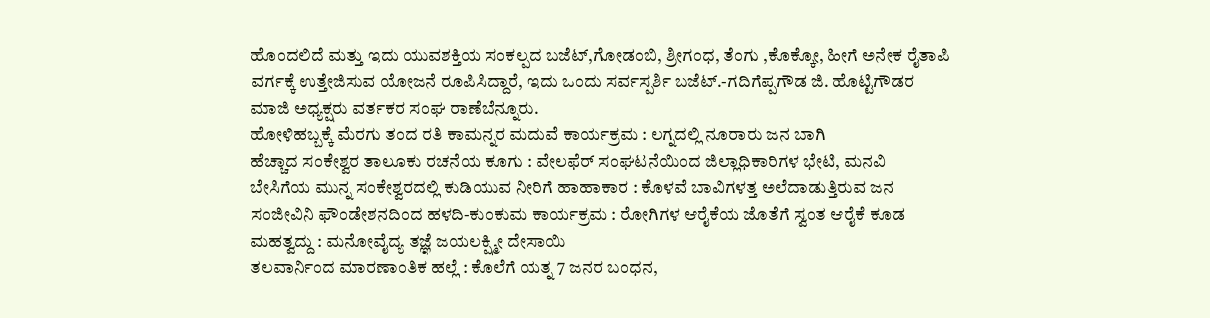ಹೊಂದಲಿದೆ ಮತ್ತು ಇದು ಯುವಶಕ್ತಿಯ ಸಂಕಲ್ಪದ ಬಜೆಟ್,ಗೋಡಂಬಿ, ಶ್ರೀಗಂಧ, ತೆಂಗು ,ಕೊಕ್ಕೋ, ಹೀಗೆ ಅನೇಕ ರೈತಾಪಿ ವರ್ಗಕ್ಕೆ ಉತ್ತೇಜಿಸುವ ಯೋಜನೆ ರೂಪಿಸಿದ್ದಾರೆ, ಇದು ಒಂದು ಸರ್ವಸ್ಪರ್ಶಿ ಬಜೆಟ್.-ಗದಿಗೆಪ್ಪಗೌಡ ಜಿ. ಹೊಟ್ಟಿಗೌಡರ ಮಾಜಿ ಅಧ್ಯಕ್ಷರು ವರ್ತಕರ ಸಂಘ ರಾಣೆಬೆನ್ನೂರು.
ಹೋಳಿಹಬ್ಬಕ್ಕೆ ಮೆರಗು ತಂದ ರತಿ ಕಾಮನ್ನರ ಮದುವೆ ಕಾರ್ಯಕ್ರಮ : ಲಗ್ನದಲ್ಲಿ ನೂರಾರು ಜನ ಬಾಗಿ
ಹೆಚ್ಚಾದ ಸಂಕೇಶ್ವರ ತಾಲೂಕು ರಚನೆಯ ಕೂಗು : ವೇಲಫೆರ್ ಸಂಘಟನೆಯಿಂದ ಜಿಲ್ಲಾಧಿಕಾರಿಗಳ ಭೇಟಿ, ಮನವಿ
ಬೇಸಿಗೆಯ ಮುನ್ನ ಸಂಕೇಶ್ವರದಲ್ಲಿ ಕುಡಿಯುವ ನೀರಿಗೆ ಹಾಹಾಕಾರ : ಕೊಳವೆ ಬಾವಿಗಳತ್ತ ಅಲೆದಾಡುತ್ತಿರುವ ಜನ
ಸಂಜೀವಿನಿ ಫೌಂಡೇಶನದಿಂದ ಹಳದಿ-ಕುಂಕುಮ ಕಾರ್ಯಕ್ರಮ : ರೋಗಿಗಳ ಆರೈಕೆಯ ಜೊತೆಗೆ ಸ್ವಂತ ಆರೈಕೆ ಕೂಡ ಮಹತ್ವದ್ದು : ಮನೋವೈದ್ಯ ತಜ್ಞೆ ಜಯಲಕ್ಷ್ಮೀ ದೇಸಾಯಿ
ತಲವಾರ್ನಿಂದ ಮಾರಣಾಂತಿಕ ಹಲ್ಲೆ : ಕೊಲೆಗೆ ಯತ್ನ 7 ಜನರ ಬಂಧನ,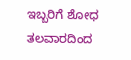ಇಬ್ಬರಿಗೆ ಶೋಧ
ತಲವಾರದಿಂದ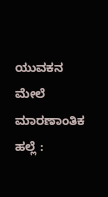ಯುವಕನ ಮೇಲೆ ಮಾರಣಾಂತಿಕ ಹಲ್ಲೆ :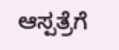ಆಸ್ಪತ್ರೆಗೆ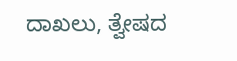ದಾಖಲು, ತ್ವೇಷದ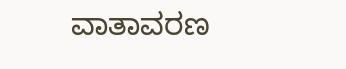ವಾತಾವರಣ